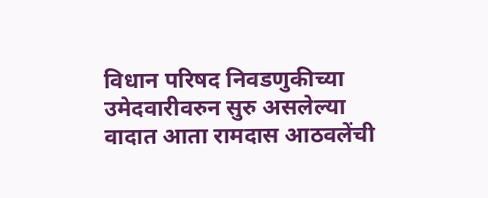विधान परिषद निवडणुकीच्या उमेदवारीवरुन सुरु असलेल्या वादात आता रामदास आठवलेंची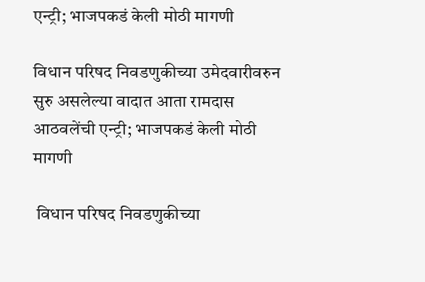एन्ट्री; भाजपकडं केली मोठी मागणी

विधान परिषद निवडणुकीच्या उमेदवारीवरुन सुरु असलेल्या वादात आता रामदास आठवलेंची एन्ट्री; भाजपकडं केली मोठी मागणी

 विधान परिषद निवडणुकीच्या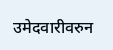उमेदवारीवरुन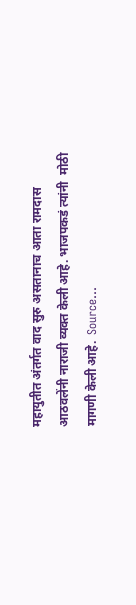महायुतीत अंतर्गत वाद सुरु असतानाच आता रामदास आठवलेंनी नाराजी व्यक्त केली आहे. भाजपकडं त्यांनी  मोठी मागणी केली आहे.  Source...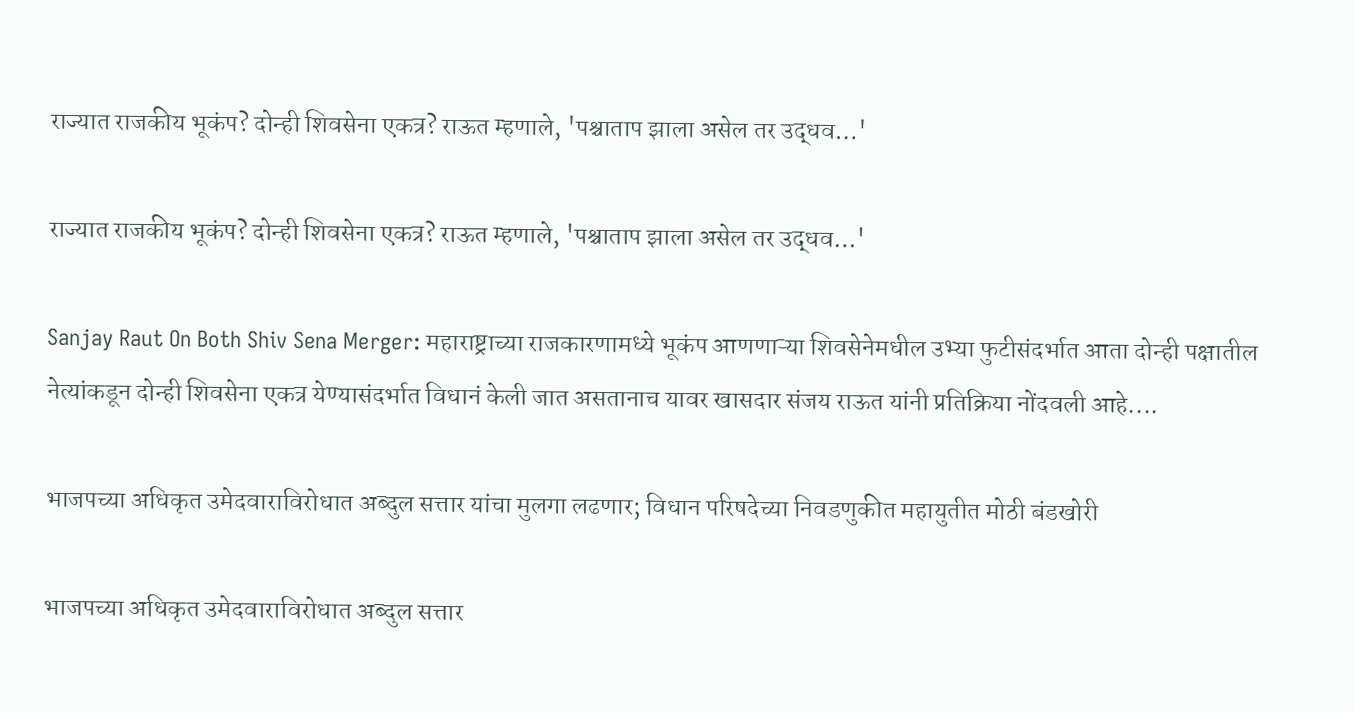राज्यात राजकीय भूकंप? दोन्ही शिवसेना एकत्र? राऊत म्हणाले, 'पश्चाताप झाला असेल तर उद्धव…'

राज्यात राजकीय भूकंप? दोन्ही शिवसेना एकत्र? राऊत म्हणाले, 'पश्चाताप झाला असेल तर उद्धव…'

Sanjay Raut On Both Shiv Sena Merger: महाराष्ट्राच्या राजकारणामध्ये भूकंप आणणाऱ्या शिवसेनेमधील उभ्या फुटीसंदर्भात आता दोन्ही पक्षातील नेत्यांकडून दोन्ही शिवसेना एकत्र येण्यासंदर्भात विधानं केली जात असतानाच यावर खासदार संजय राऊत यांनी प्रतिक्रिया नोंदवली आहे....

भाजपच्या अधिकृत उमेदवाराविरोधात अब्दुल सत्तार यांचा मुलगा लढणार; विधान परिषदेच्या निवडणुकीत महायुतीत मोठी बंडखोरी

भाजपच्या अधिकृत उमेदवाराविरोधात अब्दुल सत्तार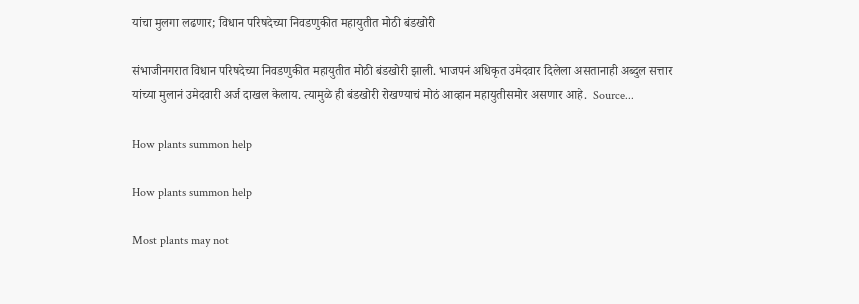यांचा मुलगा लढणार; विधान परिषदेच्या निवडणुकीत महायुतीत मोठी बंडखोरी

संभाजीनगरात विधान परिषदेच्या निवडणुकीत महायुतीत मोठी बंडखोरी झाली. भाजपनं अधिकृत उमेदवार दिलेला असतानाही अब्दुल सत्तार यांच्या मुलानं उमेदवारी अर्ज दाखल केलाय. त्यामुळे ही बंडखोरी रोखण्याचं मोठं आव्हान महायुतीसमोर असणार आहे.  Source...

How plants summon help

How plants summon help

Most plants may not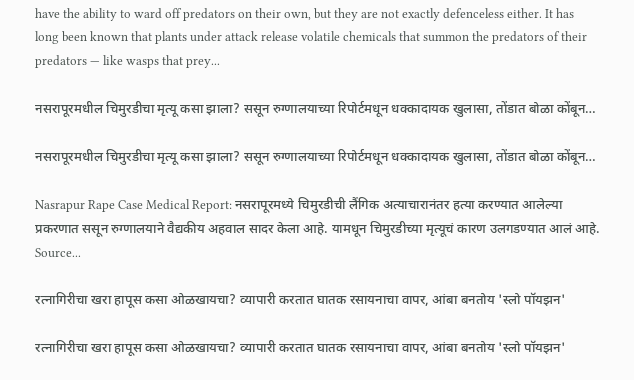have the ability to ward off predators on their own, but they are not exactly defenceless either. It has long been known that plants under attack release volatile chemicals that summon the predators of their predators — like wasps that prey...

नसरापूरमधील चिमुरडीचा मृत्यू कसा झाला? ससून रुग्णालयाच्या रिपोर्टमधून धक्कादायक खुलासा, तोंडात बोळा कोंबून…

नसरापूरमधील चिमुरडीचा मृत्यू कसा झाला? ससून रुग्णालयाच्या रिपोर्टमधून धक्कादायक खुलासा, तोंडात बोळा कोंबून…

Nasrapur Rape Case Medical Report: नसरापूरमध्ये चिमुरडीची लैंगिक अत्याचारानंतर हत्या करण्यात आलेल्या प्रकरणात ससून रुग्णालयाने वैद्यकीय अहवाल सादर केला आहे. यामधून चिमुरडीच्या मृत्यूचं कारण उलगडण्यात आलं आहे.    Source...

रत्नागिरीचा खरा हापूस कसा ओळखायचा? व्यापारी करतात घातक रसायनाचा वापर, आंबा बनतोय 'स्लो पॉयझन'

रत्नागिरीचा खरा हापूस कसा ओळखायचा? व्यापारी करतात घातक रसायनाचा वापर, आंबा बनतोय 'स्लो पॉयझन'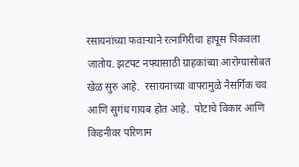रसायनांच्या फवाऱ्याने रत्नागिरीचा हापूस पिकवला जातोय. झटपट नफ्यासाठी ग्राहकांच्या आरोग्यासोबत खेळ सुरु आहे.  रसायनाच्या वापरामुळे नैसर्गिक चव आणि सुगंध गायब होत आहे.  पोटाचे विकार आणि किडनीवर परिणाम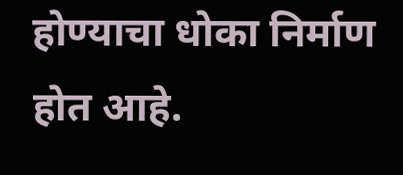होण्याचा धोका निर्माण होत आहे.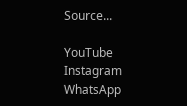Source...

YouTube
Instagram
WhatsApp